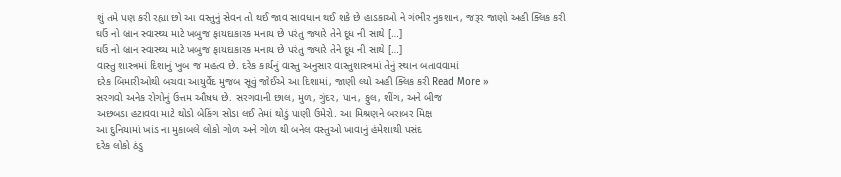શું તમે પણ કરી રહ્યા છો આ વસ્તુનું સેવન તો થઈ જાવ સાવધાન થઈ શકે છે હાડકાઓ ને ગંભીર નુકશાન, જરૂર જાણો અહી ક્લિક કરી
ઘઉં નો બ્રાન સ્વાસ્થ્ય માટે ખબુજ ફાયદાકારક મનાય છે પરંતુ જ્યારે તેને દૂધ ની સાથે […]
ઘઉં નો બ્રાન સ્વાસ્થ્ય માટે ખબુજ ફાયદાકારક મનાય છે પરંતુ જ્યારે તેને દૂધ ની સાથે […]
વાસ્તુ શાસ્ત્રમાં દિશાનું ખુબ જ મહત્વ છે. દરેક કાર્યનું વાસ્તુ અનુસાર વાસ્તુશાસ્ત્રમાં તેનું સ્થાન બતાવવામાં
દરેક બિમારીઓથી બચવા આયુર્વેદ મુજબ સૂવું જોઈએ આ દિશામાં, જાણી લ્યો અહી ક્લિક કરી Read More »
સરગવો અનેક રોગોનું ઉત્તમ ઔષધ છે. સરગવાની છાલ, મુળ, ગુંદર, પાન, ફુલ, શીંગ, અને બીજ
અછબડા હટાવવા માટે થોડો બેકિંગ સોડા લઈ તેમાં થોડું પાણી ઉમેરો. આ મિશ્રણને બરાબર મિક્ષ
આ દુનિયામાં ખાંડ ના મુકાબલે લોકો ગોળ અને ગોળ થી બનેલ વસ્તુઓ ખાવાનું હંમેશાથી પસંદ
દરેક લોકો ઠંડુ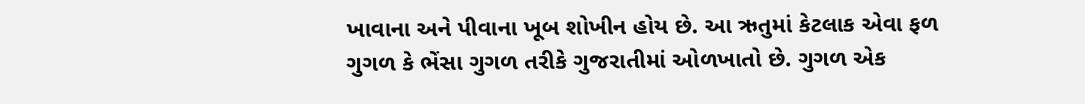ખાવાના અને પીવાના ખૂબ શોખીન હોય છે. આ ઋતુમાં કેટલાક એવા ફળ
ગુગળ કે ભેંસા ગુગળ તરીકે ગુજરાતીમાં ઓળખાતો છે. ગુગળ એક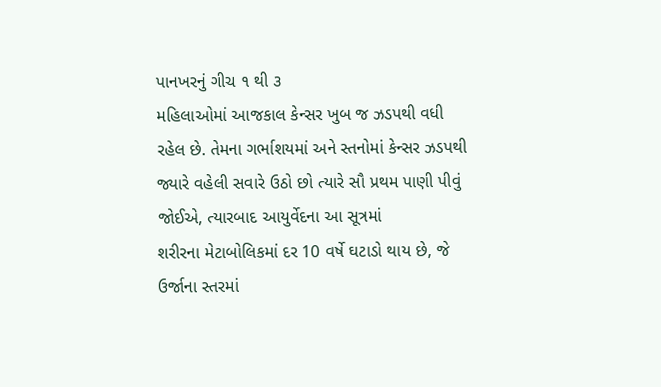પાનખરનું ગીચ ૧ થી ૩
મહિલાઓમાં આજકાલ કેન્સર ખુબ જ ઝડપથી વધી રહેલ છે. તેમના ગર્ભાશયમાં અને સ્તનોમાં કેન્સર ઝડપથી
જ્યારે વહેલી સવારે ઉઠો છો ત્યારે સૌ પ્રથમ પાણી પીવું જોઈએ, ત્યારબાદ આયુર્વેદના આ સૂત્રમાં
શરીરના મેટાબોલિકમાં દર 10 વર્ષે ઘટાડો થાય છે, જે ઉર્જાના સ્તરમાં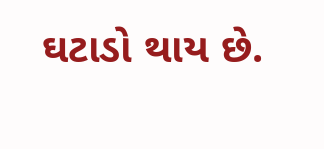ઘટાડો થાય છે.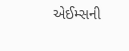એઈમ્સની